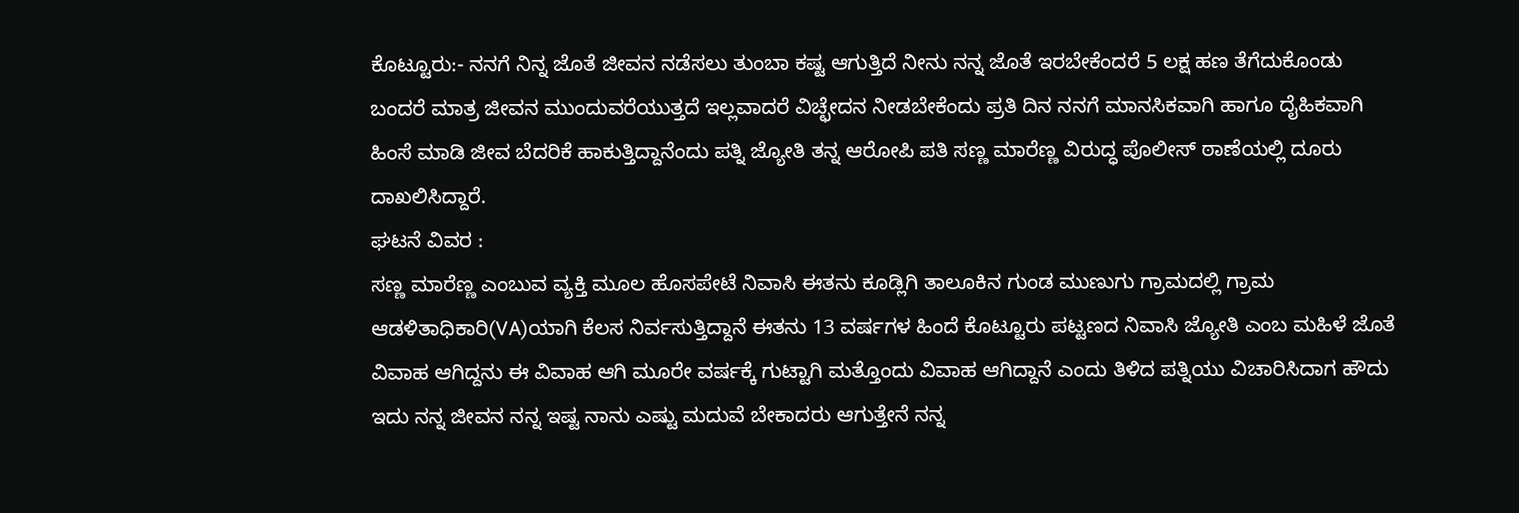ಕೊಟ್ಟೂರು:- ನನಗೆ ನಿನ್ನ ಜೊತೆ ಜೀವನ ನಡೆಸಲು ತುಂಬಾ ಕಷ್ಟ ಆಗುತ್ತಿದೆ ನೀನು ನನ್ನ ಜೊತೆ ಇರಬೇಕೆಂದರೆ 5 ಲಕ್ಷ ಹಣ ತೆಗೆದುಕೊಂಡು ಬಂದರೆ ಮಾತ್ರ ಜೀವನ ಮುಂದುವರೆಯುತ್ತದೆ ಇಲ್ಲವಾದರೆ ವಿಚ್ಛೇದನ ನೀಡಬೇಕೆಂದು ಪ್ರತಿ ದಿನ ನನಗೆ ಮಾನಸಿಕವಾಗಿ ಹಾಗೂ ದೈಹಿಕವಾಗಿ ಹಿಂಸೆ ಮಾಡಿ ಜೀವ ಬೆದರಿಕೆ ಹಾಕುತ್ತಿದ್ದಾನೆಂದು ಪತ್ನಿ ಜ್ಯೋತಿ ತನ್ನ ಆರೋಪಿ ಪತಿ ಸಣ್ಣ ಮಾರೆಣ್ಣ ವಿರುದ್ಧ ಪೊಲೀಸ್ ಠಾಣೆಯಲ್ಲಿ ದೂರು ದಾಖಲಿಸಿದ್ದಾರೆ.
ಘಟನೆ ವಿವರ :
ಸಣ್ಣ ಮಾರೆಣ್ಣ ಎಂಬುವ ವ್ಯಕ್ತಿ ಮೂಲ ಹೊಸಪೇಟೆ ನಿವಾಸಿ ಈತನು ಕೂಡ್ಲಿಗಿ ತಾಲೂಕಿನ ಗುಂಡ ಮುಣುಗು ಗ್ರಾಮದಲ್ಲಿ ಗ್ರಾಮ ಆಡಳಿತಾಧಿಕಾರಿ(VA)ಯಾಗಿ ಕೆಲಸ ನಿರ್ವಸುತ್ತಿದ್ದಾನೆ ಈತನು 13 ವರ್ಷಗಳ ಹಿಂದೆ ಕೊಟ್ಟೂರು ಪಟ್ಟಣದ ನಿವಾಸಿ ಜ್ಯೋತಿ ಎಂಬ ಮಹಿಳೆ ಜೊತೆ ವಿವಾಹ ಆಗಿದ್ದನು ಈ ವಿವಾಹ ಆಗಿ ಮೂರೇ ವರ್ಷಕ್ಕೆ ಗುಟ್ಟಾಗಿ ಮತ್ತೊಂದು ವಿವಾಹ ಆಗಿದ್ದಾನೆ ಎಂದು ತಿಳಿದ ಪತ್ನಿಯು ವಿಚಾರಿಸಿದಾಗ ಹೌದು ಇದು ನನ್ನ ಜೀವನ ನನ್ನ ಇಷ್ಟ ನಾನು ಎಷ್ಟು ಮದುವೆ ಬೇಕಾದರು ಆಗುತ್ತೇನೆ ನನ್ನ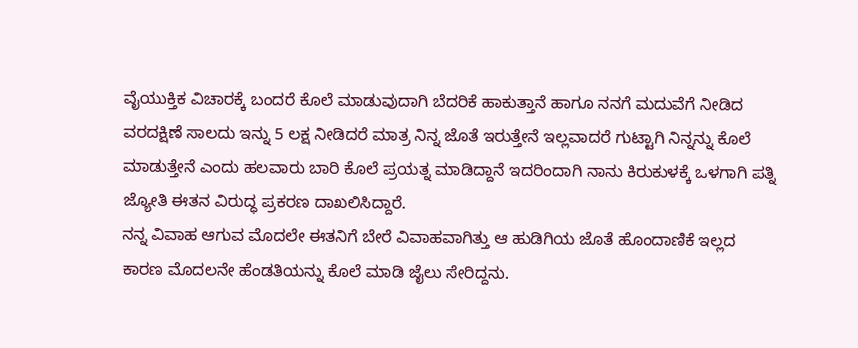ವೈಯುಕ್ತಿಕ ವಿಚಾರಕ್ಕೆ ಬಂದರೆ ಕೊಲೆ ಮಾಡುವುದಾಗಿ ಬೆದರಿಕೆ ಹಾಕುತ್ತಾನೆ ಹಾಗೂ ನನಗೆ ಮದುವೆಗೆ ನೀಡಿದ ವರದಕ್ಷಿಣೆ ಸಾಲದು ಇನ್ನು 5 ಲಕ್ಷ ನೀಡಿದರೆ ಮಾತ್ರ ನಿನ್ನ ಜೊತೆ ಇರುತ್ತೇನೆ ಇಲ್ಲವಾದರೆ ಗುಟ್ಟಾಗಿ ನಿನ್ನನ್ನು ಕೊಲೆ ಮಾಡುತ್ತೇನೆ ಎಂದು ಹಲವಾರು ಬಾರಿ ಕೊಲೆ ಪ್ರಯತ್ನ ಮಾಡಿದ್ದಾನೆ ಇದರಿಂದಾಗಿ ನಾನು ಕಿರುಕುಳಕ್ಕೆ ಒಳಗಾಗಿ ಪತ್ನಿ ಜ್ಯೋತಿ ಈತನ ವಿರುದ್ಧ ಪ್ರಕರಣ ದಾಖಲಿಸಿದ್ದಾರೆ.
ನನ್ನ ವಿವಾಹ ಆಗುವ ಮೊದಲೇ ಈತನಿಗೆ ಬೇರೆ ವಿವಾಹವಾಗಿತ್ತು ಆ ಹುಡಿಗಿಯ ಜೊತೆ ಹೊಂದಾಣಿಕೆ ಇಲ್ಲದ ಕಾರಣ ಮೊದಲನೇ ಹೆಂಡತಿಯನ್ನು ಕೊಲೆ ಮಾಡಿ ಜೈಲು ಸೇರಿದ್ದನು.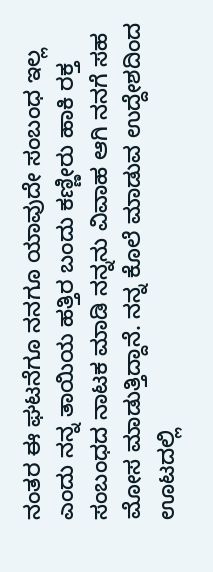ನಂತರ ಈ ಘಟನೆಗೂ ನನಗೂ ಯಾವುದೇ ಸಂಬಂಧ ಇಲ್ಲ ಎಂದು ನನ್ನ ತಾಯಿಯ ಹತ್ತಿರ ಬಂದು ಕಣ್ಣೀರು ಹಾಕಿ ರಕ್ತ ಸಂಬಂಧದ ನಾಟಕ ಮಾಡಿ ನನ್ನನು ವಿವಾಹ ಆಗಿ ನನಗೆ ಸಹ ಮೋಸ ಮಾಡುತ್ತಿದ್ದಾನೆ. ನನ್ನ ಕೊಲೆ ಮಾಡುವ ಉದ್ದೇಶದಿಂದ ಊಟದಲ್ಲಿ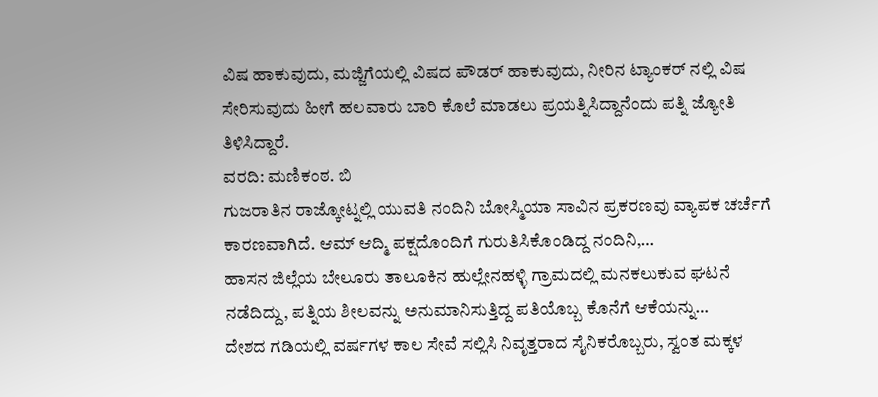ವಿಷ ಹಾಕುವುದು, ಮಜ್ಜಿಗೆಯಲ್ಲಿ ವಿಷದ ಪೌಡರ್ ಹಾಕುವುದು, ನೀರಿನ ಟ್ಯಾಂಕರ್ ನಲ್ಲಿ ವಿಷ ಸೇರಿಸುವುದು ಹೀಗೆ ಹಲವಾರು ಬಾರಿ ಕೊಲೆ ಮಾಡಲು ಪ್ರಯತ್ನಿಸಿದ್ದಾನೆಂದು ಪತ್ನಿ ಜ್ಯೋತಿ ತಿಳಿಸಿದ್ದಾರೆ.
ವರದಿ: ಮಣಿಕಂಠ. ಬಿ
ಗುಜರಾತಿನ ರಾಜ್ಕೋಟ್ನಲ್ಲಿ ಯುವತಿ ನಂದಿನಿ ಬೋಸ್ಮಿಯಾ ಸಾವಿನ ಪ್ರಕರಣವು ವ್ಯಾಪಕ ಚರ್ಚೆಗೆ ಕಾರಣವಾಗಿದೆ. ಆಮ್ ಆದ್ಮಿ ಪಕ್ಷದೊಂದಿಗೆ ಗುರುತಿಸಿಕೊಂಡಿದ್ದ ನಂದಿನಿ,…
ಹಾಸನ ಜಿಲ್ಲೆಯ ಬೇಲೂರು ತಾಲೂಕಿನ ಹುಲ್ಲೇನಹಳ್ಳಿ ಗ್ರಾಮದಲ್ಲಿ ಮನಕಲುಕುವ ಘಟನೆ ನಡೆದಿದ್ದು, ಪತ್ನಿಯ ಶೀಲವನ್ನು ಅನುಮಾನಿಸುತ್ತಿದ್ದ ಪತಿಯೊಬ್ಬ ಕೊನೆಗೆ ಆಕೆಯನ್ನು…
ದೇಶದ ಗಡಿಯಲ್ಲಿ ವರ್ಷಗಳ ಕಾಲ ಸೇವೆ ಸಲ್ಲಿಸಿ ನಿವೃತ್ತರಾದ ಸೈನಿಕರೊಬ್ಬರು, ಸ್ವಂತ ಮಕ್ಕಳ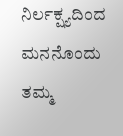ನಿರ್ಲಕ್ಷ್ಯದಿಂದ ಮನನೊಂದು ತಮ್ಮ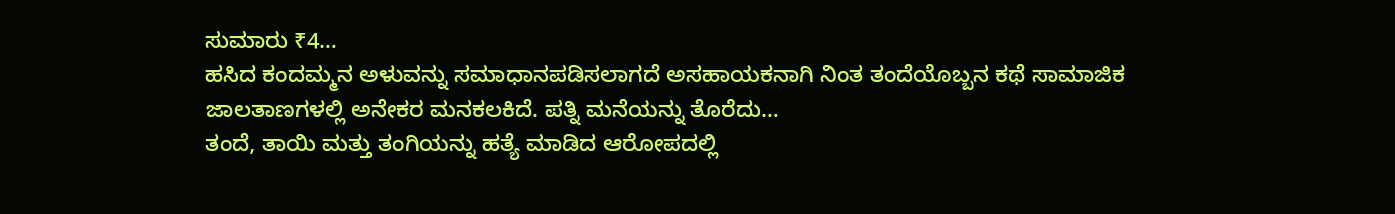ಸುಮಾರು ₹4…
ಹಸಿದ ಕಂದಮ್ಮನ ಅಳುವನ್ನು ಸಮಾಧಾನಪಡಿಸಲಾಗದೆ ಅಸಹಾಯಕನಾಗಿ ನಿಂತ ತಂದೆಯೊಬ್ಬನ ಕಥೆ ಸಾಮಾಜಿಕ ಜಾಲತಾಣಗಳಲ್ಲಿ ಅನೇಕರ ಮನಕಲಕಿದೆ. ಪತ್ನಿ ಮನೆಯನ್ನು ತೊರೆದು…
ತಂದೆ, ತಾಯಿ ಮತ್ತು ತಂಗಿಯನ್ನು ಹತ್ಯೆ ಮಾಡಿದ ಆರೋಪದಲ್ಲಿ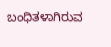ಬಂಧಿತಳಾಗಿರುವ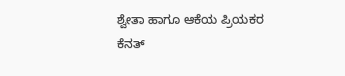ಶ್ವೇತಾ ಹಾಗೂ ಆಕೆಯ ಪ್ರಿಯಕರ ಕೆನತ್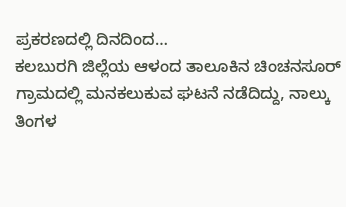ಪ್ರಕರಣದಲ್ಲಿ ದಿನದಿಂದ…
ಕಲಬುರಗಿ ಜಿಲ್ಲೆಯ ಆಳಂದ ತಾಲೂಕಿನ ಚಿಂಚನಸೂರ್ ಗ್ರಾಮದಲ್ಲಿ ಮನಕಲುಕುವ ಘಟನೆ ನಡೆದಿದ್ದು, ನಾಲ್ಕು ತಿಂಗಳ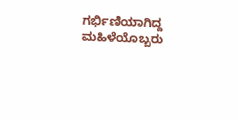ಗರ್ಭಿಣಿಯಾಗಿದ್ದ ಮಹಿಳೆಯೊಬ್ಬರು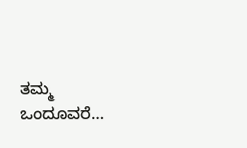ತಮ್ಮ ಒಂದೂವರೆ…